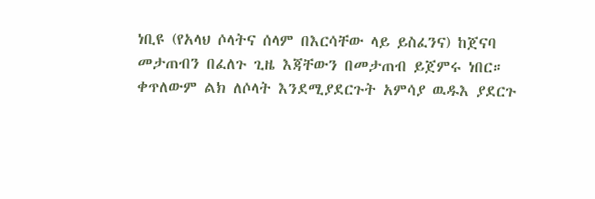ነቢዩ (የአላህ ሶላትና ሰላም በእርሳቸው ላይ ይስፈንና) ከጀናባ መታጠብን በፈለጉ ጊዜ እጃቸውን በመታጠብ ይጀምሩ ነበር። ቀጥለውም ልክ ለሶላት እንደሚያደርጉት አምሳያ ዉዱእ ያደርጉ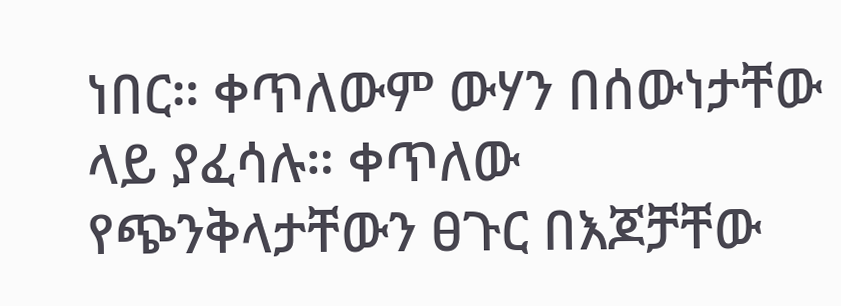ነበር። ቀጥለውም ውሃን በሰውነታቸው ላይ ያፈሳሉ። ቀጥለው የጭንቅላታቸውን ፀጉር በእጆቻቸው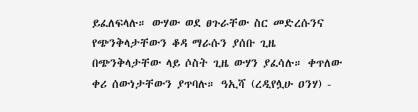ይፈለፍላሉ። ውሃው ወደ ፀጉራቸው ስር መድረሱንና የጭንቅላታቸውን ቆዳ ማራሱን ያሰቡ ጊዜ በጭንቅላታቸው ላይ ሶስት ጊዜ ውሃን ያፈሳሉ። ቀጥለው ቀሪ ሰውነታቸውን ያጥባሉ። ዓኢሻ (ረዲየሏሁ ዐንሃ) -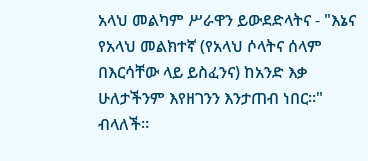አላህ መልካም ሥራዋን ይውደድላትና - "እኔና የአላህ መልክተኛ (የአላህ ሶላትና ሰላም በእርሳቸው ላይ ይስፈንና) ከአንድ እቃ ሁለታችንም እየዘገንን እንታጠብ ነበር።" ብላለች።